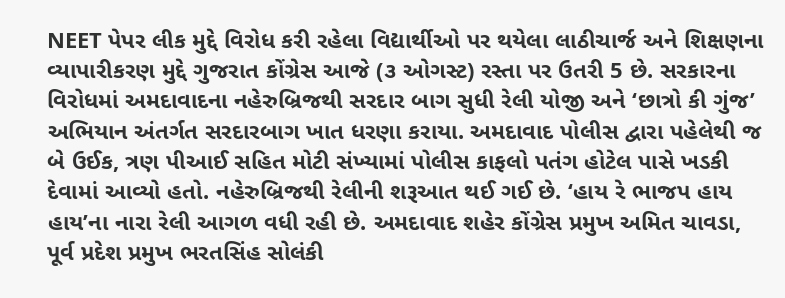NEET પેપર લીક મુદ્દે વિરોધ કરી રહેલા વિદ્યાર્થીઓ પર થયેલા લાઠીચાર્જ અને શિક્ષણના વ્યાપારીકરણ મુદ્દે ગુજરાત કોંગ્રેસ આજે (૩ ઓગસ્ટ) રસ્તા પર ઉતરી 5 છે. સરકારના વિરોધમાં અમદાવાદના નહેરુબ્રિજથી સરદાર બાગ સુધી રેલી યોજી અને ‘છાત્રો કી ગુંજ’ અભિયાન અંતર્ગત સરદારબાગ ખાત ધરણા કરાયા. અમદાવાદ પોલીસ દ્વારા પહેલેથી જ બે ઉઈક, ત્રણ પીઆઈ સહિત મોટી સંખ્યામાં પોલીસ કાફલો પતંગ હોટેલ પાસે ખડકી દેવામાં આવ્યો હતો. નહેરુબ્રિજથી રેલીની શરૂઆત થઈ ગઈ છે. ‘હાય રે ભાજપ હાય હાય’ના નારા રેલી આગળ વધી રહી છે. અમદાવાદ શહેર કોંગ્રેસ પ્રમુખ અમિત ચાવડા, પૂર્વ પ્રદેશ પ્રમુખ ભરતસિંહ સોલંકી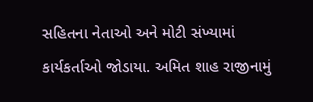સહિતના નેતાઓ અને મોટી સંખ્યામાં કાર્યકર્તાઓ જોડાયા. અમિત શાહ રાજીનામું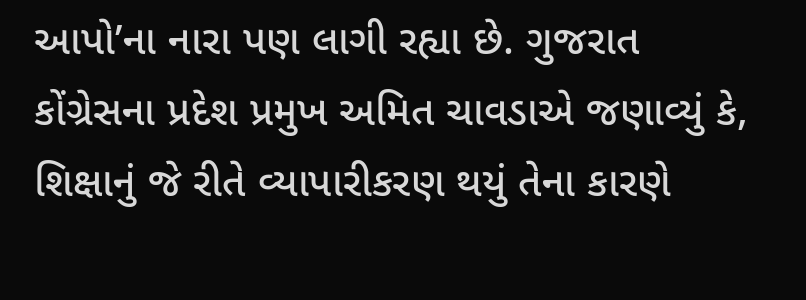આપો’ના નારા પણ લાગી રહ્યા છે. ગુજરાત કોંગ્રેસના પ્રદેશ પ્રમુખ અમિત ચાવડાએ જણાવ્યું કે, શિક્ષાનું જે રીતે વ્યાપારીકરણ થયું તેના કારણે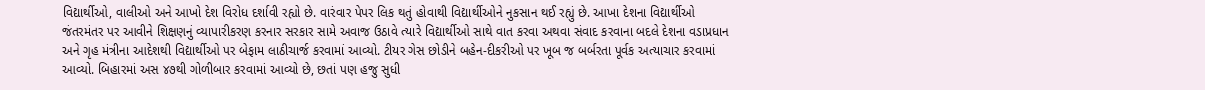વિદ્યાર્થીઓ, વાલીઓ અને આખો દેશ વિરોધ દર્શાવી રહ્યો છે. વારંવાર પેપર લિક થતું હોવાથી વિદ્યાર્થીઓને નુકસાન થઈ રહ્યું છે. આખા દેશના વિદ્યાર્થીઓ જંતરમંતર પર આવીને શિક્ષણનું વ્યાપારીકરણ કરનાર સરકાર સામે અવાજ ઉઠાવે ત્યારે વિદ્યાર્થીઓ સાથે વાત કરવા અથવા સંવાદ કરવાના બદલે દેશના વડાપ્રધાન અને ગૃહ મંત્રીના આદેશથી વિદ્યાર્થીઓ પર બેફામ લાઠીચાર્જ કરવામાં આવ્યો. ટીયર ગેસ છોડીને બહેન-દીકરીઓ પર ખૂબ જ બર્બરતા પૂર્વક અત્યાચાર કરવામાં આવ્યો. બિહારમાં અસ ૪૭થી ગોળીબાર કરવામાં આવ્યો છે, છતાં પણ હજુ સુધી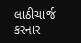લાઠીચાર્જ કરનાર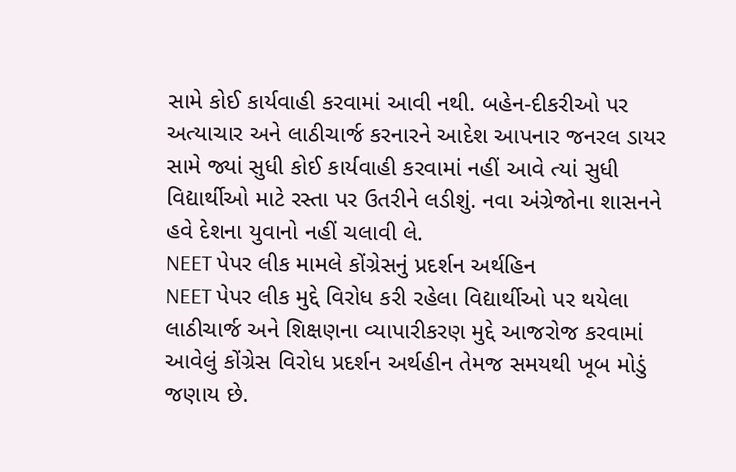સામે કોઈ કાર્યવાહી કરવામાં આવી નથી. બહેન-દીકરીઓ પર અત્યાચાર અને લાઠીચાર્જ કરનારને આદેશ આપનાર જનરલ ડાયર સામે જ્યાં સુધી કોઈ કાર્યવાહી કરવામાં નહીં આવે ત્યાં સુધી વિદ્યાર્થીઓ માટે રસ્તા પર ઉતરીને લડીશું. નવા અંગ્રેજોના શાસનને હવે દેશના યુવાનો નહીં ચલાવી લે.
NEET પેપર લીક મામલે કોંગ્રેસનું પ્રદર્શન અર્થહિન
NEET પેપર લીક મુદ્દે વિરોધ કરી રહેલા વિદ્યાર્થીઓ પર થયેલા લાઠીચાર્જ અને શિક્ષણના વ્યાપારીકરણ મુદ્દે આજરોજ કરવામાં આવેલું કોંગ્રેસ વિરોધ પ્રદર્શન અર્થહીન તેમજ સમયથી ખૂબ મોડું જણાય છે.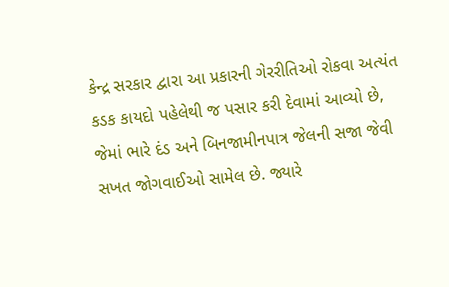કેન્દ્ર સરકાર દ્વારા આ પ્રકારની ગેરરીતિઓ રોકવા અત્યંત કડક કાયદો પહેલેથી જ પસાર કરી દેવામાં આવ્યો છે, જેમાં ભારે દંડ અને બિનજામીનપાત્ર જેલની સજા જેવી સખત જોગવાઈઓ સામેલ છે. જ્યારે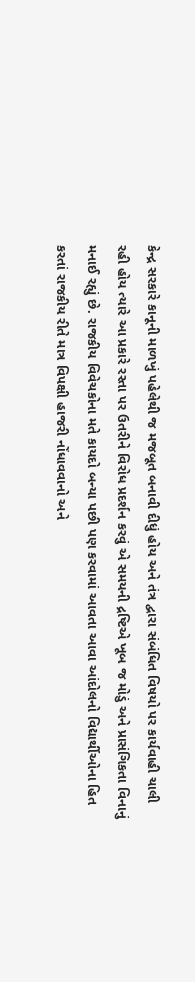કેન્દ્ર સરકારે કાનૂની માળખું પહેલેથી જ મજબૂત બનાવી દીધું હોય અને તંત્ર દ્વારા સંબંધિત વિષયો પર કાર્યવાહી ચાલી રહી હોય ત્યારે આ પ્રકારે રસ્તા પર ઉતરીને વિરોધ પ્રદર્શન કરવું એ સમયની દ્રષ્ટિએ ખૂબ જ મોડું અને પ્રાસંગિકતા વિનાનું મનાઈ રહ્યું છે. રાજકીય વિવેચકોના મતે કાયદો બન્યા પછી પણ કરવામાં આવતા આવા આંદોલનો વિદ્યાર્થીઓના હિત કરતાં રાજકીય રીતે માત્ર વિપક્ષી હાજરી નોંધાવવાનો અને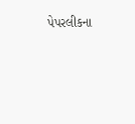પેપરલીકના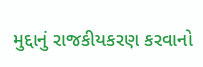મુદ્દાનું રાજકીયકરણ કરવાનો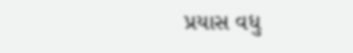પ્રયાસ વધુ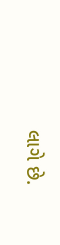લાગે છે.